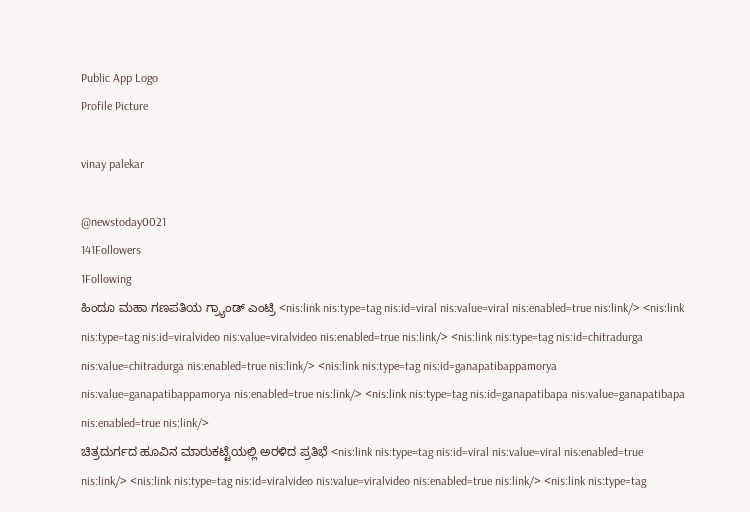Public App Logo
Profile Picture

vinay palekar

@newstoday0021
141Followers
1Following
ಹಿಂದೂ ಮಹಾ ಗಣಪತಿಯ ಗ್ರ್ಯಾಂಡ್ ಎಂಟ್ರಿ <nis:link nis:type=tag nis:id=viral nis:value=viral nis:enabled=true nis:link/> <nis:link nis:type=tag nis:id=viralvideo nis:value=viralvideo nis:enabled=true nis:link/> <nis:link nis:type=tag nis:id=chitradurga nis:value=chitradurga nis:enabled=true nis:link/> <nis:link nis:type=tag nis:id=ganapatibappamorya nis:value=ganapatibappamorya nis:enabled=true nis:link/> <nis:link nis:type=tag nis:id=ganapatibapa nis:value=ganapatibapa nis:enabled=true nis:link/>
ಚಿತ್ರದುರ್ಗದ ಹೂವಿನ ಮಾರುಕಟ್ಟೆಯಲ್ಲಿ ಅರಳಿದ ಪ್ರತಿಭೆ <nis:link nis:type=tag nis:id=viral nis:value=viral nis:enabled=true nis:link/> <nis:link nis:type=tag nis:id=viralvideo nis:value=viralvideo nis:enabled=true nis:link/> <nis:link nis:type=tag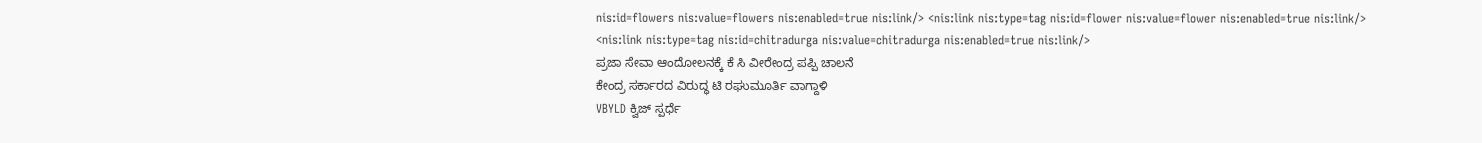nis:id=flowers nis:value=flowers nis:enabled=true nis:link/> <nis:link nis:type=tag nis:id=flower nis:value=flower nis:enabled=true nis:link/> <nis:link nis:type=tag nis:id=chitradurga nis:value=chitradurga nis:enabled=true nis:link/>
ಪ್ರಜಾ ಸೇವಾ ಆಂದೋಲನಕ್ಕೆ ಕೆ ಸಿ ವೀರೇಂದ್ರ ಪಪ್ಪಿ ಚಾಲನೆ
ಕೇಂದ್ರ ಸರ್ಕಾರದ ವಿರುದ್ಧ ಟಿ ರಘುಮೂರ್ತಿ ವಾಗ್ದಾಳಿ
VBYLD ಕ್ವಿಜ್ ಸ್ಪರ್ಧೆ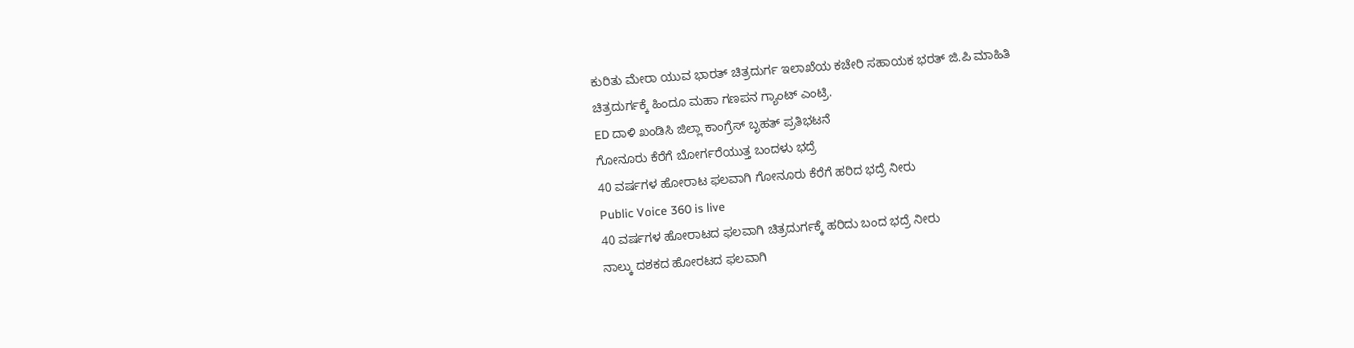ಕುರಿತು ಮೇರಾ ಯುವ ಭಾರತ್ ಚಿತ್ರದುರ್ಗ ಇಲಾಖೆಯ ಕಚೇರಿ ಸಹಾಯಕ ಭರತ್ ಜಿ.ಪಿ ಮಾಹಿತಿ
ಚಿತ್ರದುರ್ಗಕ್ಕೆ ಹಿಂದೂ ಮಹಾ ಗಣಪನ ಗ್ಯಾಂಟ್ ಎಂಟ್ರಿ.
ED ದಾಳಿ ಖಂಡಿಸಿ ಜಿಲ್ಲಾ ಕಾಂಗ್ರೆಸ್ ಬೃಹತ್ ಪ್ರತಿಭಟನೆ
ಗೋನೂರು ಕೆರೆಗೆ ಬೋರ್ಗರೆಯುತ್ತ ಬಂದಳು ಭದ್ರೆ
40 ವರ್ಷಗಳ ಹೋರಾಟ ಫಲವಾಗಿ ಗೋನೂರು ಕೆರೆಗೆ ಹರಿದ ಭದ್ರೆ ನೀರು
Public Voice 360 is live
40 ವರ್ಷಗಳ ಹೋರಾಟದ ಫಲವಾಗಿ ಚಿತ್ರದುರ್ಗಕ್ಕೆ ಹರಿದು ಬಂದ ಭದ್ರೆ ನೀರು
ನಾಲ್ಕು ದಶಕದ ಹೋರಟದ ಫಲವಾಗಿ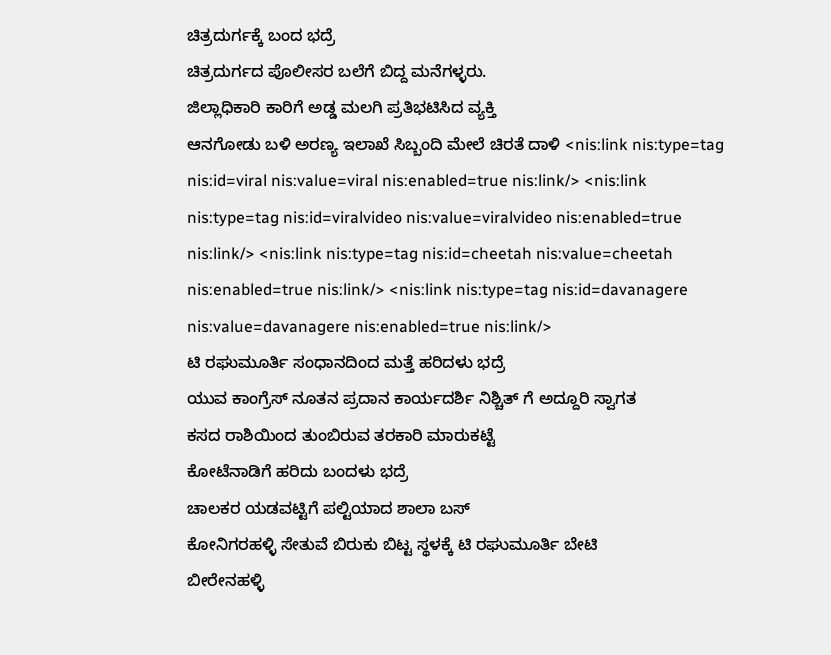ಚಿತ್ರದುರ್ಗಕ್ಕೆ ಬಂದ ಭದ್ರೆ
ಚಿತ್ರದುರ್ಗದ ಪೊಲೀಸರ ಬಲೆಗೆ ಬಿದ್ದ ಮನೆಗಳ್ಳರು.
ಜಿಲ್ಲಾಧಿಕಾರಿ ಕಾರಿಗೆ ಅಡ್ಡ ಮಲಗಿ ಪ್ರತಿಭಟಿಸಿದ ವ್ಯಕ್ತಿ
ಆನಗೋಡು ಬಳಿ ಅರಣ್ಯ ಇಲಾಖೆ ಸಿಬ್ಬಂದಿ ಮೇಲೆ ಚಿರತೆ ದಾಳಿ <nis:link nis:type=tag nis:id=viral nis:value=viral nis:enabled=true nis:link/> <nis:link nis:type=tag nis:id=viralvideo nis:value=viralvideo nis:enabled=true nis:link/> <nis:link nis:type=tag nis:id=cheetah nis:value=cheetah nis:enabled=true nis:link/> <nis:link nis:type=tag nis:id=davanagere nis:value=davanagere nis:enabled=true nis:link/>
ಟಿ ರಘುಮೂರ್ತಿ ಸಂಧಾನದಿಂದ ಮತ್ತೆ ಹರಿದಳು ಭದ್ರೆ
ಯುವ ಕಾಂಗ್ರೆಸ್ ನೂತನ ಪ್ರದಾನ ಕಾರ್ಯದರ್ಶಿ ನಿಶ್ಚಿತ್ ಗೆ ಅದ್ದೂರಿ ಸ್ವಾಗತ
ಕಸದ ರಾಶಿಯಿಂದ ತುಂಬಿರುವ ತರಕಾರಿ ಮಾರುಕಟ್ಟೆ
ಕೋಟೆನಾಡಿಗೆ ಹರಿದು ಬಂದಳು ಭದ್ರೆ
ಚಾಲಕರ ಯಡವಟ್ಟಿಗೆ ಪಲ್ಟಿಯಾದ ಶಾಲಾ ಬಸ್
ಕೋನಿಗರಹಳ್ಳಿ ಸೇತುವೆ ಬಿರುಕು ಬಿಟ್ಟ ಸ್ಥಳಕ್ಕೆ ಟಿ ರಘುಮೂರ್ತಿ ಬೇಟಿ
ಬೀರೇನಹಳ್ಳಿ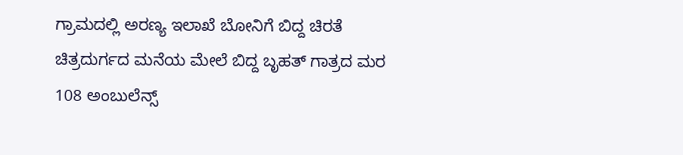ಗ್ರಾಮದಲ್ಲಿ ಅರಣ್ಯ ಇಲಾಖೆ ಬೋನಿಗೆ ಬಿದ್ದ ಚಿರತೆ
ಚಿತ್ರದುರ್ಗದ ಮನೆಯ ಮೇಲೆ ಬಿದ್ದ ಬೃಹತ್ ಗಾತ್ರದ ಮರ
108 ಅಂಬುಲೆನ್ಸ್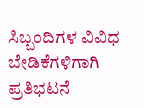ಸಿಬ್ಬಂದಿಗಳ ವಿವಿಧ ಬೇಡಿಕೆಗಳಿಗಾಗಿ ಪ್ರತಿಭಟನೆ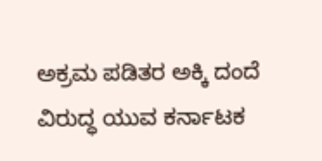ಅಕ್ರಮ ಪಡಿತರ ಅಕ್ಕಿ ದಂದೆ ವಿರುದ್ಧ ಯುವ ಕರ್ನಾಟಕ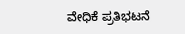ವೇಧಿಕೆ ಪ್ರತಿಭಟನೆ